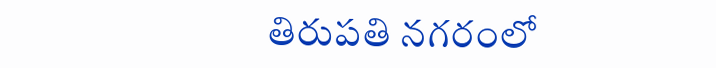తిరుపతి నగరంలో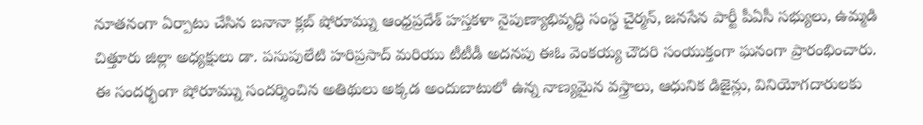నూతనంగా ఏర్పాటు చేసిన బనానా క్లబ్ షోరూమ్ను ఆంధ్రప్రదేశ్ హస్తకళా నైపుణ్యాభివృద్ధి సంస్థ చైర్మన్, జనసేన పార్టీ పీఏసీ సభ్యులు, ఉమ్మడి చిత్తూరు జిల్లా అధ్యక్షులు డా. పసుపులేటి హరిప్రసాద్ మరియు టీటీడీ అదనపు ఈఓ వెంకయ్య చౌదరి సంయుక్తంగా ఘనంగా ప్రారంభించారు.
ఈ సందర్భంగా షోరూమ్ను సందర్శించిన అతిథులు అక్కడ అందుబాటులో ఉన్న నాణ్యమైన వస్త్రాలు, ఆధునిక డిజైన్లు, వినియోగదారులకు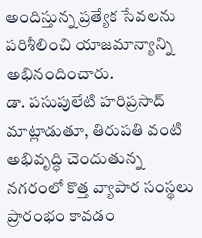అందిస్తున్న ప్రత్యేక సేవలను పరిశీలించి యాజమాన్యాన్ని అభినందించారు.
డా. పసుపులేటి హరిప్రసాద్ మాట్లాడుతూ, తిరుపతి వంటి అభివృద్ధి చెందుతున్న నగరంలో కొత్త వ్యాపార సంస్థలు ప్రారంభం కావడం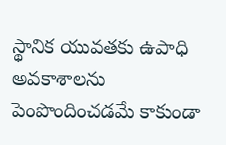స్థానిక యువతకు ఉపాధి అవకాశాలను పెంపొందించడమే కాకుండా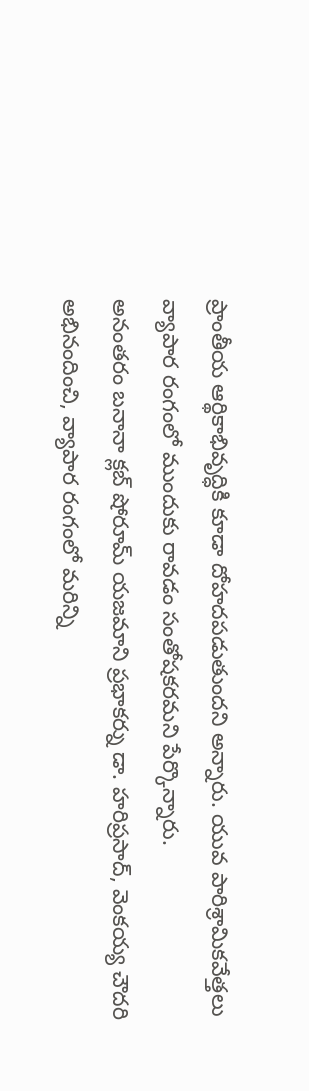ప్రాంతీయ ఆర్థికాభివృద్ధికి కూడా దోహదపడుతుందని అన్నారు. యువ పారిశ్రామికవేత్తలు వ్యాపార రంగంలో ముందుకు రావడం సంతోషకరమని పేర్కొన్నారు.
అనంతరం బనానా క్లబ్ షోరూమ్ యజమాని ప్రభాకర్ను డా. హరిప్రసాద్, వెంకయ్య చౌదరి అభినందించి, వ్యాపార రంగంలో మరిన్ని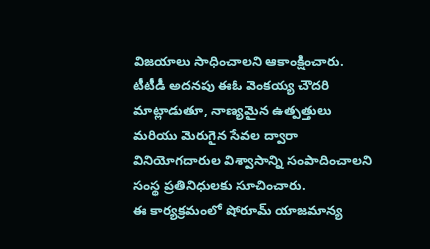విజయాలు సాధించాలని ఆకాంక్షించారు.
టీటీడీ అదనపు ఈఓ వెంకయ్య చౌదరి మాట్లాడుతూ, నాణ్యమైన ఉత్పత్తులు మరియు మెరుగైన సేవల ద్వారా వినియోగదారుల విశ్వాసాన్ని సంపాదించాలని సంస్థ ప్రతినిధులకు సూచించారు.
ఈ కార్యక్రమంలో షోరూమ్ యాజమాన్య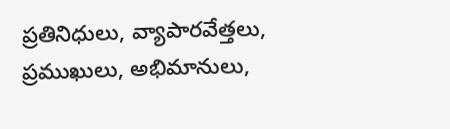ప్రతినిధులు, వ్యాపారవేత్తలు, ప్రముఖులు, అభిమానులు,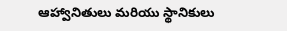ఆహ్వానితులు మరియు స్థానికులు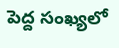పెద్ద సంఖ్యలో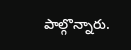పాల్గొన్నారు.